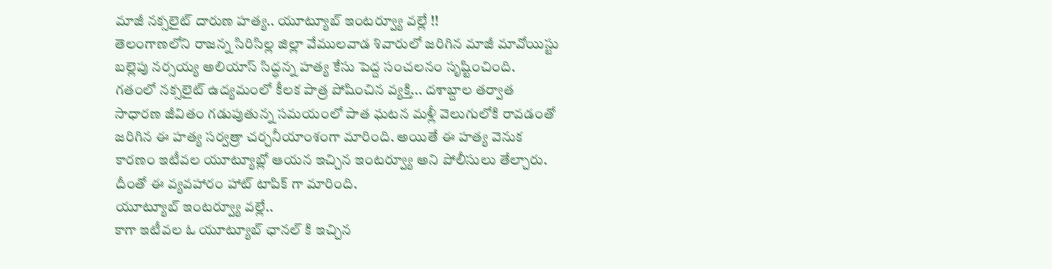మాజీ నక్సలైట్ దారుణ హత్య.. యూట్యూబ్ ఇంటర్వ్యూ వల్లే !!
తెలంగాణలోని రాజన్న సిరిసిల్ల జిల్లా వేములవాడ శివారులో జరిగిన మాజీ మావోయిస్టు బల్లెపు నర్సయ్య అలియాస్ సిద్ధన్న హత్య కేసు పెద్ద సంచలనం సృష్టించింది. గతంలో నక్సలైట్ ఉద్యమంలో కీలక పాత్ర పోషించిన వ్యక్తి... దశాబ్దాల తర్వాత సాధారణ జీవితం గడుపుతున్న సమయంలో పాత ఘటన మళ్లీ వెలుగులోకి రావడంతో జరిగిన ఈ హత్య సర్వత్రా చర్చనీయాంశంగా మారింది. అయితే ఈ హత్య వెనుక కారణం ఇటీవల యూట్యూబ్లో ఆయన ఇచ్చిన ఇంటర్వ్యూ అని పోలీసులు తేల్చారు. దీంతో ఈ వ్యవహారం హాట్ టాపిక్ గా మారింది.
యూట్యూబ్ ఇంటర్వ్యూ వల్లే..
కాగా ఇటీవల ఓ యూట్యూబ్ ఛానల్ కి ఇచ్చిన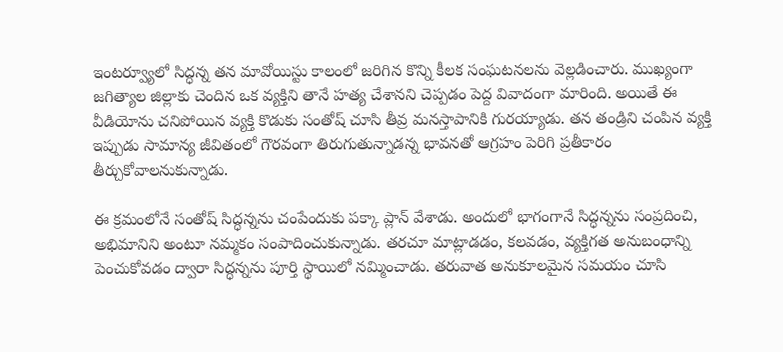ఇంటర్వ్యూలో సిద్ధన్న తన మావోయిస్టు కాలంలో జరిగిన కొన్ని కీలక సంఘటనలను వెల్లడించారు. ముఖ్యంగా జగిత్యాల జిల్లాకు చెందిన ఒక వ్యక్తిని తానే హత్య చేశానని చెప్పడం పెద్ద వివాదంగా మారింది. అయితే ఈ వీడియోను చనిపోయిన వ్యక్తి కొడుకు సంతోష్ చూసి తీవ్ర మనస్తాపానికి గురయ్యాడు. తన తండ్రిని చంపిన వ్యక్తి ఇప్పుడు సామాన్య జీవితంలో గౌరవంగా తిరుగుతున్నాడన్న భావనతో ఆగ్రహం పెరిగి ప్రతీకారం తీర్చుకోవాలనుకున్నాడు.

ఈ క్రమంలోనే సంతోష్ సిద్ధన్నను చంపేందుకు పక్కా ప్లాన్ వేశాడు. అందులో భాగంగానే సిద్ధన్నను సంప్రదించి, అభిమానిని అంటూ నమ్మకం సంపాదించుకున్నాడు. తరచూ మాట్లాడడం, కలవడం, వ్యక్తిగత అనుబంధాన్ని పెంచుకోవడం ద్వారా సిద్ధన్నను పూర్తి స్థాయిలో నమ్మించాడు. తరువాత అనుకూలమైన సమయం చూసి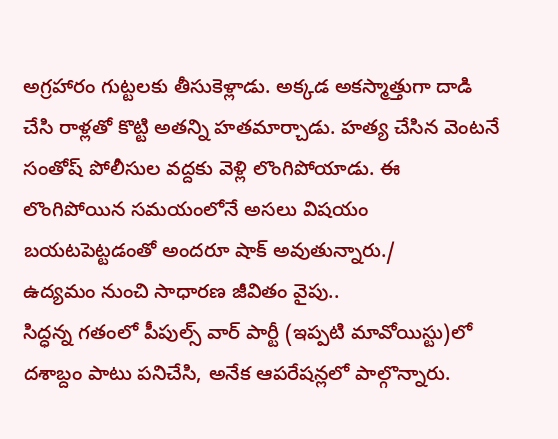అగ్రహారం గుట్టలకు తీసుకెళ్లాడు. అక్కడ అకస్మాత్తుగా దాడి చేసి రాళ్లతో కొట్టి అతన్ని హతమార్చాడు. హత్య చేసిన వెంటనే సంతోష్ పోలీసుల వద్దకు వెళ్లి లొంగిపోయాడు. ఈ లొంగిపోయిన సమయంలోనే అసలు విషయం బయటపెట్టడంతో అందరూ షాక్ అవుతున్నారు./
ఉద్యమం నుంచి సాధారణ జీవితం వైపు..
సిద్ధన్న గతంలో పీపుల్స్ వార్ పార్టీ (ఇప్పటి మావోయిస్టు)లో దశాబ్దం పాటు పనిచేసి, అనేక ఆపరేషన్లలో పాల్గొన్నారు.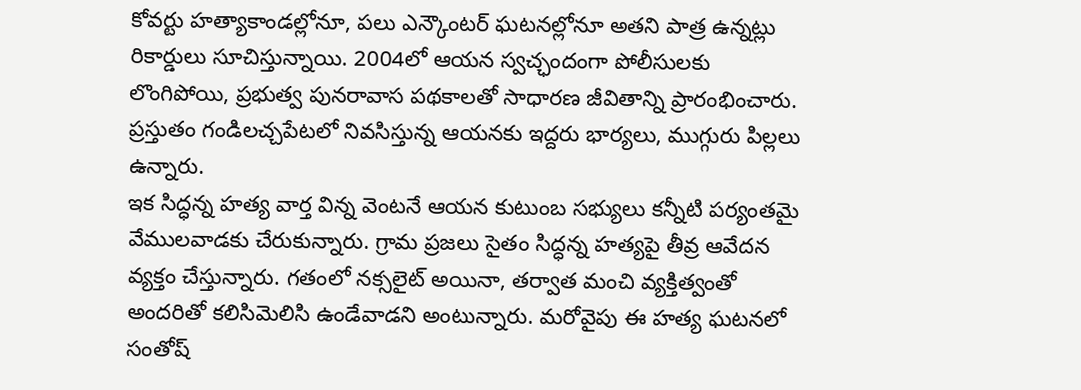కోవర్టు హత్యాకాండల్లోనూ, పలు ఎన్కౌంటర్ ఘటనల్లోనూ అతని పాత్ర ఉన్నట్లు రికార్డులు సూచిస్తున్నాయి. 2004లో ఆయన స్వచ్ఛందంగా పోలీసులకు లొంగిపోయి, ప్రభుత్వ పునరావాస పథకాలతో సాధారణ జీవితాన్ని ప్రారంభించారు. ప్రస్తుతం గండిలచ్చపేటలో నివసిస్తున్న ఆయనకు ఇద్దరు భార్యలు, ముగ్గురు పిల్లలు ఉన్నారు.
ఇక సిద్ధన్న హత్య వార్త విన్న వెంటనే ఆయన కుటుంబ సభ్యులు కన్నీటి పర్యంతమై వేములవాడకు చేరుకున్నారు. గ్రామ ప్రజలు సైతం సిద్ధన్న హత్యపై తీవ్ర ఆవేదన వ్యక్తం చేస్తున్నారు. గతంలో నక్సలైట్ అయినా, తర్వాత మంచి వ్యక్తిత్వంతో అందరితో కలిసిమెలిసి ఉండేవాడని అంటున్నారు. మరోవైపు ఈ హత్య ఘటనలో సంతోష్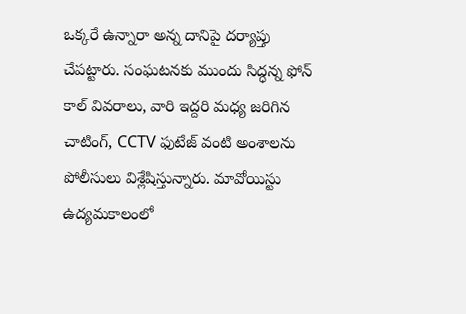ఒక్కరే ఉన్నారా అన్న దానిపై దర్యాప్తు చేపట్టారు. సంఘటనకు ముందు సిద్ధన్న ఫోన్ కాల్ వివరాలు, వారి ఇద్దరి మధ్య జరిగిన చాటింగ్, CCTV ఫుటేజ్ వంటి అంశాలను పోలీసులు విశ్లేషిస్తున్నారు. మావోయిస్టు ఉద్యమకాలంలో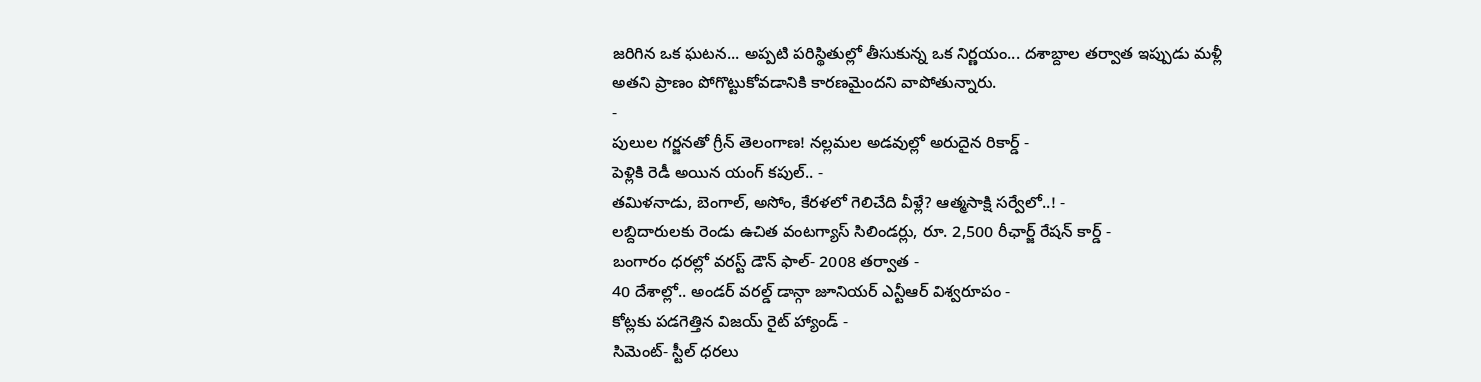జరిగిన ఒక ఘటన... అప్పటి పరిస్థితుల్లో తీసుకున్న ఒక నిర్ణయం... దశాబ్దాల తర్వాత ఇప్పుడు మళ్లీ అతని ప్రాణం పోగొట్టుకోవడానికి కారణమైందని వాపోతున్నారు.
-
పులుల గర్జనతో గ్రీన్ తెలంగాణ! నల్లమల అడవుల్లో అరుదైన రికార్డ్ -
పెళ్లికి రెడీ అయిన యంగ్ కపుల్.. -
తమిళనాడు, బెంగాల్, అసోం, కేరళలో గెలిచేది వీళ్లే? ఆత్మసాక్షి సర్వేలో..! -
లబ్దిదారులకు రెండు ఉచిత వంటగ్యాస్ సిలిండర్లు, రూ. 2,500 రీఛార్జ్ రేషన్ కార్డ్ -
బంగారం ధరల్లో వరస్ట్ డౌన్ ఫాల్- 2008 తర్వాత -
40 దేశాల్లో.. అండర్ వరల్డ్ డాన్గా జూనియర్ ఎన్టీఆర్ విశ్వరూపం -
కోట్లకు పడగెత్తిన విజయ్ రైట్ హ్యాండ్ -
సిమెంట్- స్టీల్ ధరలు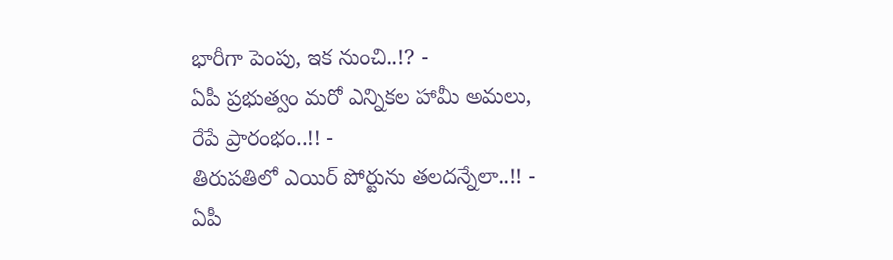భారీగా పెంపు, ఇక నుంచి..!? -
ఏపీ ప్రభుత్వం మరో ఎన్నికల హామీ అమలు, రేపే ప్రారంభం..!! -
తిరుపతిలో ఎయిర్ పోర్టును తలదన్నేలా..!! -
ఏపీ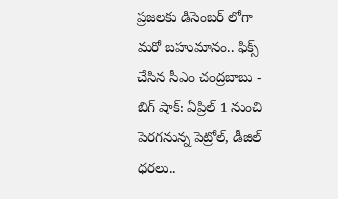ప్రజలకు డిసెంబర్ లోగా మరో బహుమానం.. ఫిక్స్ చేసిన సీఎం చంద్రబాబు -
బిగ్ షాక్: ఏప్రిల్ 1 నుంచి పెరగనున్న పెట్రోల్, డీజిల్ ధరలు..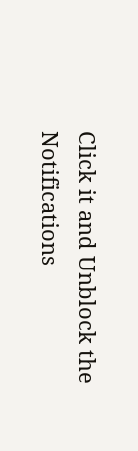Click it and Unblock the Notifications